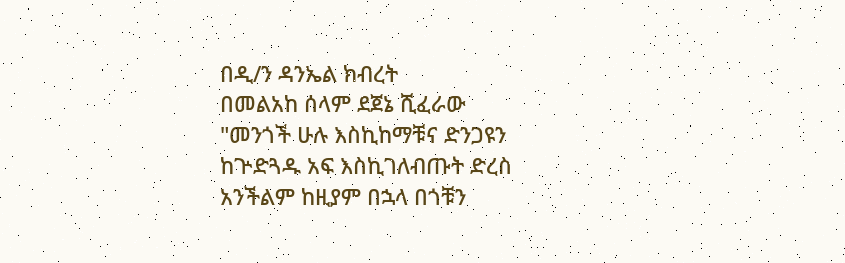በዲ/ን ዳንኤል ክብረት
በመልአከ ሰላም ደጀኔ ሺፈራው
"መንጎች ሁሉ እስኪከማቹና ድንጋዩን ከጕድጓዱ አፍ እስኪገለብጡት ድረስ አንችልም ከዚያም በኋላ በጎቹን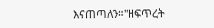እናጠጣለን።"ዘፍጥረት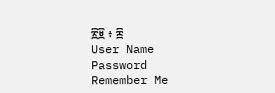፳፱ ፥ ፰
User Name
Password
Remember Me